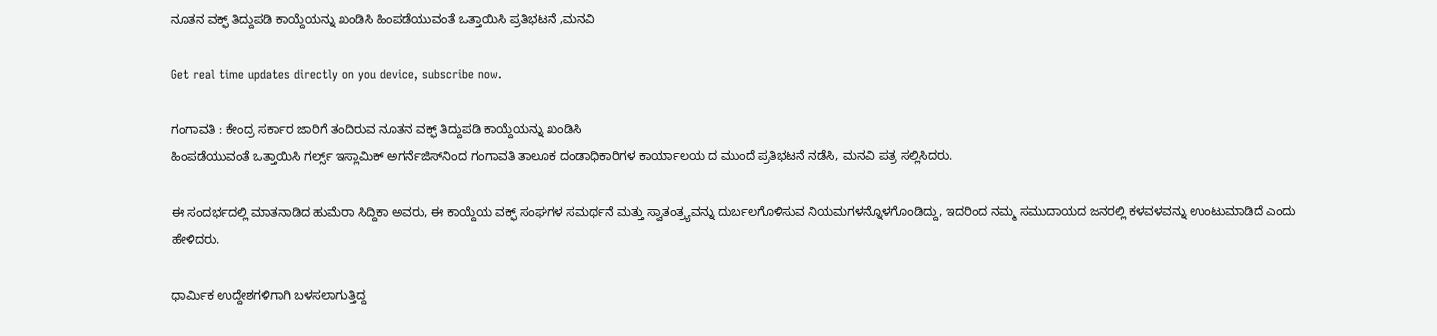ನೂತನ ವಕ್ಫ್ ತಿದ್ದುಪಡಿ ಕಾಯ್ದೆಯನ್ನು ಖಂಡಿಸಿ ಹಿಂಪಡೆಯುವಂತೆ ಒತ್ತಾಯಿಸಿ ಪ್ರತಿಭಟನೆ ,ಮನವಿ

Get real time updates directly on you device, subscribe now.

ಗಂಗಾವತಿ : ಕೇಂದ್ರ ಸರ್ಕಾರ ಜಾರಿಗೆ ತಂದಿರುವ ನೂತನ ವಕ್ಫ್ ತಿದ್ದುಪಡಿ ಕಾಯ್ದೆಯನ್ನು ಖಂಡಿಸಿ
ಹಿಂಪಡೆಯುವಂತೆ ಒತ್ತಾಯಿಸಿ ಗರ್ಲ್ಸ್ ಇಸ್ಲಾಮಿಕ್ ಅಗರ್ನೆಜಿಸ್‌ನಿಂದ ಗಂಗಾವತಿ ತಾಲೂಕ ದಂಡಾಧಿಕಾರಿಗಳ ಕಾರ್ಯಾಲಯ ದ ಮುಂದೆ ಪ್ರತಿಭಟನೆ ನಡೆಸಿ, ಮನವಿ ಪತ್ರ ಸಲ್ಲಿಸಿದರು.

ಈ ಸಂದರ್ಭದಲ್ಲಿ ಮಾತನಾಡಿದ ಹುಮೆರಾ ಸಿದ್ದಿಕಾ ಅವರು, ಈ ಕಾಯ್ದೆಯ ವಕ್ಫ್ ಸಂಘಗಳ ಸಮರ್ಥನೆ ಮತ್ತು ಸ್ವಾತಂತ್ರ್ಯವನ್ನು ದುರ್ಬಲಗೊಳಿಸುವ ನಿಯಮಗಳನ್ನೊಳಗೊಂಡಿದ್ದು, ಇದರಿಂದ ನಮ್ಮ ಸಮುದಾಯದ ಜನರಲ್ಲಿ ಕಳವಳವನ್ನು ಉಂಟುಮಾಡಿದೆ ಎಂದು ಹೇಳಿದರು.

ಧಾರ್ಮಿಕ ಉದ್ದೇಶಗಳಿಗಾಗಿ ಬಳಸಲಾಗುತ್ತಿದ್ದ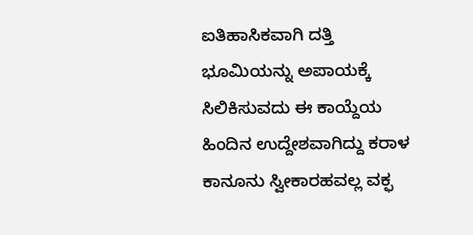ಐತಿಹಾಸಿಕವಾಗಿ ದತ್ತಿ ಭೂಮಿಯನ್ನು ಅಪಾಯಕ್ಕೆ ಸಿಲಿಕಿಸುವದು ಈ ಕಾಯ್ದೆಯ ಹಿಂದಿನ ಉದ್ದೇಶವಾಗಿದ್ದು ಕರಾಳ ಕಾನೂನು ಸ್ವೀಕಾರಹವಲ್ಲ ವಕ್ಫ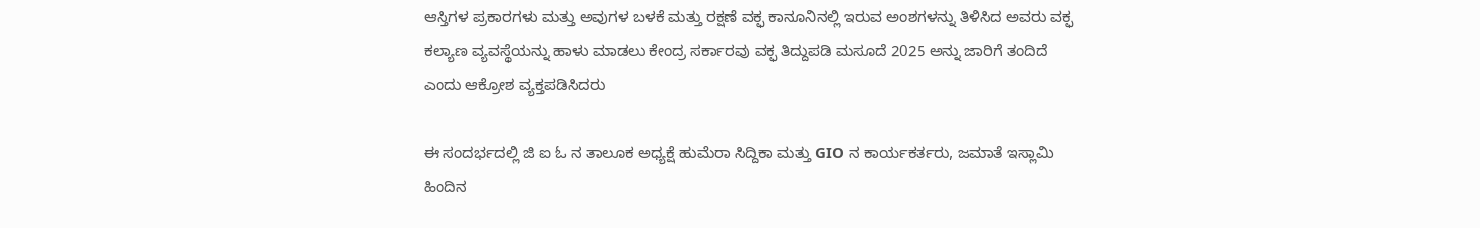ಆಸ್ತಿಗಳ ಪ್ರಕಾರಗಳು ಮತ್ತು ಅವುಗಳ ಬಳಕೆ ಮತ್ತು ರಕ್ಷಣೆ ವಕ್ಫ ಕಾನೂನಿನಲ್ಲಿ ಇರುವ ಅಂಶಗಳನ್ನು ತಿಳಿಸಿದ ಅವರು ವಕ್ಫ ಕಲ್ಯಾಣ ವ್ಯವಸ್ಥೆಯನ್ನು ಹಾಳು ಮಾಡಲು ಕೇಂದ್ರ ಸರ್ಕಾರವು ವಕ್ಫ ತಿದ್ದುಪಡಿ ಮಸೂದೆ 2025 ಅನ್ನು ಜಾರಿಗೆ ತಂದಿದೆ ಎಂದು ಆಕ್ರೋಶ ವ್ಯಕ್ತಪಡಿಸಿದರು

ಈ ಸಂದರ್ಭದಲ್ಲಿ ಜಿ ಐ ಓ ನ ತಾಲೂಕ ಅಧ್ಯಕ್ಷೆ ಹುಮೆರಾ ಸಿದ್ದಿಕಾ ಮತ್ತು GIO ನ ಕಾರ್ಯಕರ್ತರು, ಜಮಾತೆ ಇಸ್ಲಾಮಿ ಹಿಂದಿನ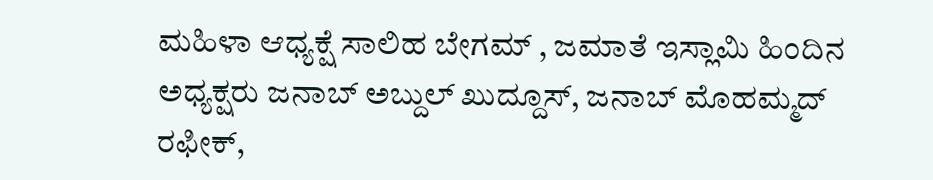ಮಹಿಳಾ ಆಧ್ಯಕ್ಷೆ ಸಾಲಿಹ ಬೇಗಮ್ , ಜಮಾತೆ ಇಸ್ಲಾಮಿ ಹಿಂದಿನ ಅಧ್ಯಕ್ಷರು ಜನಾಬ್ ಅಬ್ದುಲ್ ಖುದ್ದೂಸ್, ಜನಾಬ್ ಮೊಹಮ್ಮದ್ ರಫೀಕ್,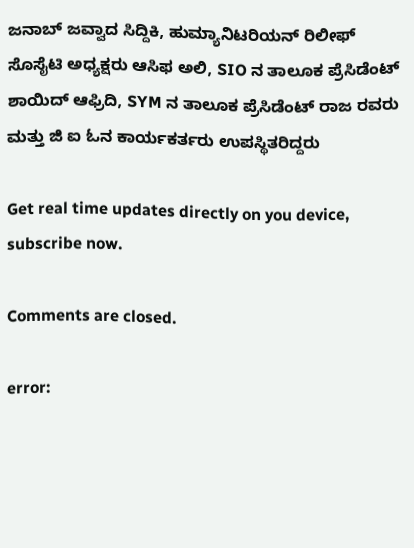ಜನಾಬ್ ಜವ್ವಾದ ಸಿದ್ದಿಕಿ, ಹುಮ್ಯಾನಿಟರಿಯನ್ ರಿಲೀಫ್ ಸೊಸೈಟಿ ಅಧ್ಯಕ್ಷರು ಆಸಿಫ ಅಲಿ, SIO ನ ತಾಲೂಕ ಪ್ರೆಸಿಡೆಂಟ್ ಶಾಯಿದ್ ಆಫ್ರಿದಿ, SYM ನ ತಾಲೂಕ ಪ್ರೆಸಿಡೆಂಟ್ ರಾಜ ರವರು ಮತ್ತು ಜಿ ಐ ಓನ ಕಾರ್ಯಕರ್ತರು ಉಪಸ್ಥಿತರಿದ್ದರು

Get real time updates directly on you device, subscribe now.

Comments are closed.

error: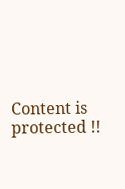Content is protected !!